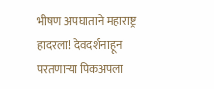भीषण अपघाताने महाराष्ट्र हादरला! देवदर्शनाहून परतणाऱ्या पिकअपला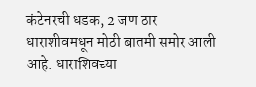कंटेनरची धडक, 2 जण ठार
धाराशीवमधून मोठी बातमी समोर आली आहे. धाराशिवच्या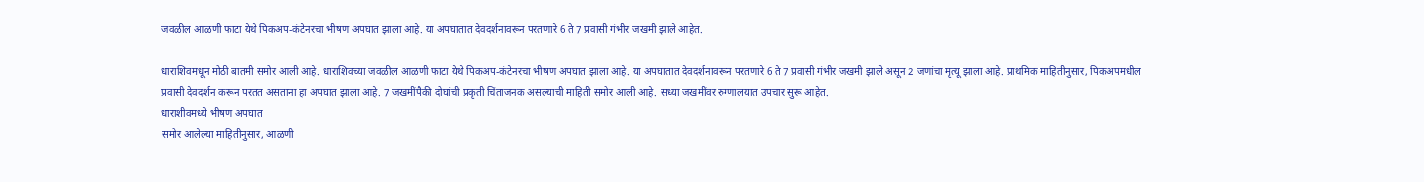जवळील आळणी फाटा येथे पिकअप-कंटेनरचा भीषण अपघात झाला आहे. या अपघातात देवदर्शनावरून परतणारे 6 ते 7 प्रवासी गंभीर जखमी झाले आहेत.

धाराशिवमधून मोठी बातमी समोर आली आहे. धाराशिवच्या जवळील आळणी फाटा येथे पिकअप-कंटेनरचा भीषण अपघात झाला आहे. या अपघातात देवदर्शनावरून परतणारे 6 ते 7 प्रवासी गंभीर जखमी झाले असून 2 जणांचा मृत्यू झाला आहे. प्राथमिक माहितीनुसार, पिकअपमधील प्रवासी देवदर्शन करून परतत असताना हा अपघात झाला आहे. 7 जखमींपैकी दोघांची प्रकृती चिंताजनक असल्याची माहिती समोर आली आहे. सध्या जखमींवर रुग्णालयात उपचार सुरू आहेत.
धाराशीवमध्ये भीषण अपघात
समोर आलेल्या माहितीनुसार, आळणी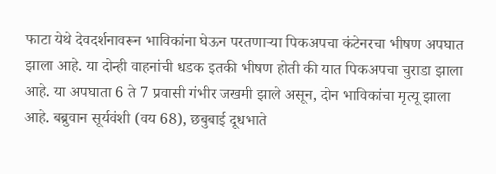फाटा येथे देवदर्शनावरून भाविकांना घेऊन परतणाऱ्या पिकअपचा कंटेनरचा भीषण अपघात झाला आहे. या दोन्ही वाहनांची धडक इतकी भीषण होती की यात पिकअपचा चुराडा झाला आहे. या अपघाता 6 ते 7 प्रवासी गंभीर जखमी झाले असून, दोन भाविकांचा मृत्यू झाला आहे. बब्रुवान सूर्यवंशी (वय 68), छबुबाई दूधभाते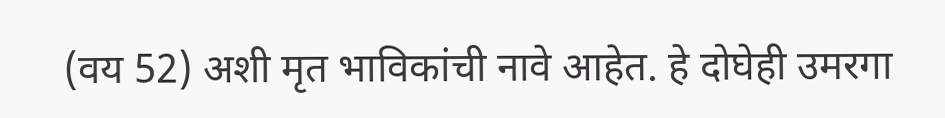(वय 52) अशी मृत भाविकांची नावे आहेत. हे दोघेही उमरगा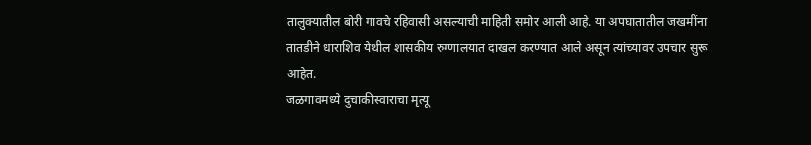तालुक्यातील बोरी गावचे रहिवासी असल्याची माहिती समोर आली आहे. या अपघातातील जखमींना तातडीने धाराशिव येथील शासकीय रुग्णालयात दाखल करण्यात आले असून त्यांच्यावर उपचार सुरू आहेत.
जळगावमध्ये दुचाकीस्वाराचा मृत्यू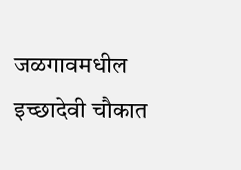जळगावमधील इच्छादेवी चौकात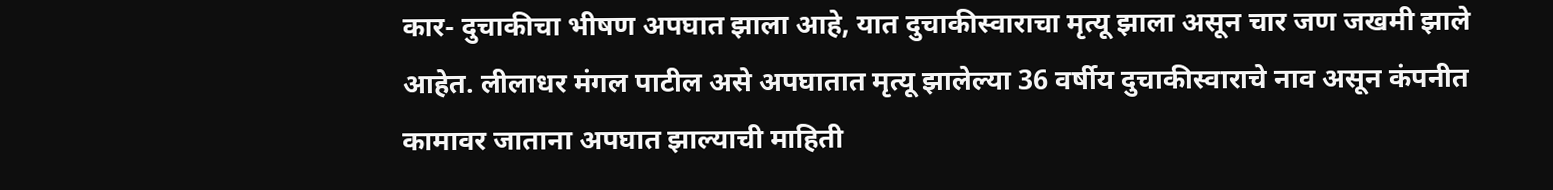कार- दुचाकीचा भीषण अपघात झाला आहे, यात दुचाकीस्वाराचा मृत्यू झाला असून चार जण जखमी झाले आहेत. लीलाधर मंगल पाटील असे अपघातात मृत्यू झालेल्या 36 वर्षीय दुचाकीस्वाराचे नाव असून कंपनीत कामावर जाताना अपघात झाल्याची माहिती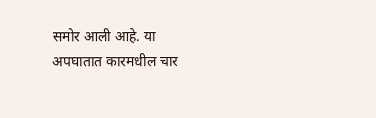समोर आली आहे. या अपघातात कारमधील चार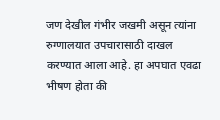जण देखील गंभीर जखमी असून त्यांना रुग्णालयात उपचारासाठी दाखल करण्यात आला आहे. हा अपघात एवढा भीषण होता की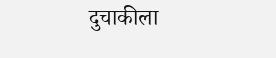दुचाकीला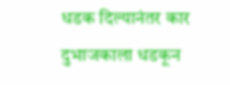धडक दिल्यानंतर कार दुभाजकाला धडकून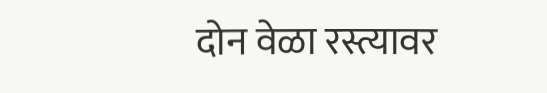दोन वेळा रस्त्यावर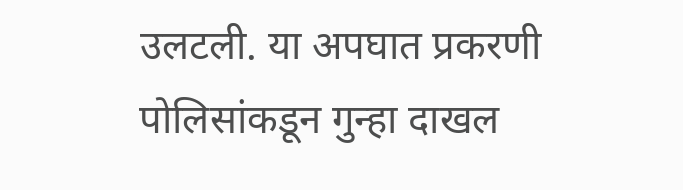उलटली. या अपघात प्रकरणी पोलिसांकडून गुन्हा दाखल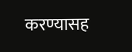करण्यासह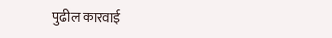पुढील कारवाई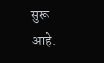सुरू आहे.